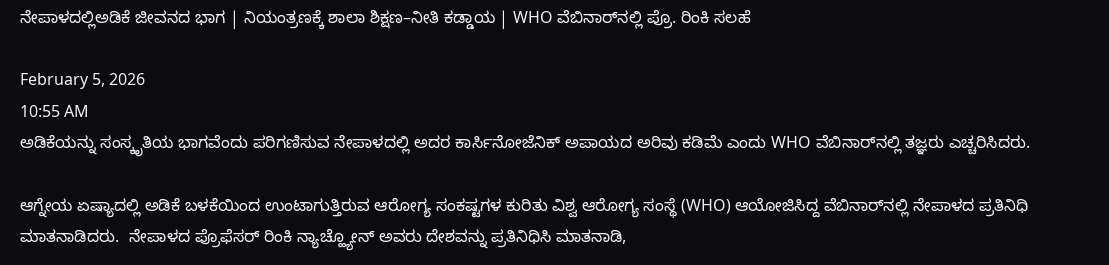ನೇಪಾಳದಲ್ಲಿಅಡಿಕೆ ಜೀವನದ ಭಾಗ | ನಿಯಂತ್ರಣಕ್ಕೆ ಶಾಲಾ ಶಿಕ್ಷಣ–ನೀತಿ ಕಡ್ಡಾಯ | WHO ವೆಬಿನಾರ್‌ನಲ್ಲಿ ಪ್ರೊ. ರಿಂಕಿ ಸಲಹೆ

February 5, 2026
10:55 AM
ಅಡಿಕೆಯನ್ನು ಸಂಸ್ಕೃತಿಯ ಭಾಗವೆಂದು ಪರಿಗಣಿಸುವ ನೇಪಾಳದಲ್ಲಿ ಅದರ ಕಾರ್ಸಿನೋಜೆನಿಕ್ ಅಪಾಯದ ಅರಿವು ಕಡಿಮೆ ಎಂದು WHO ವೆಬಿನಾರ್‌ನಲ್ಲಿ ತಜ್ಞರು ಎಚ್ಚರಿಸಿದರು.

ಆಗ್ನೇಯ ಏಷ್ಯಾದಲ್ಲಿ ಅಡಿಕೆ ಬಳಕೆಯಿಂದ ಉಂಟಾಗುತ್ತಿರುವ ಆರೋಗ್ಯ ಸಂಕಷ್ಟಗಳ ಕುರಿತು ವಿಶ್ವ ಆರೋಗ್ಯ ಸಂಸ್ಥೆ (WHO) ಆಯೋಜಿಸಿದ್ದ ವೆಬಿನಾರ್‌ನಲ್ಲಿ ನೇಪಾಳದ ಪ್ರತಿನಿಧಿ ಮಾತನಾಡಿದರು.  ನೇಪಾಳದ ಪ್ರೊಫೆಸರ್ ರಿಂಕಿ ನ್ಯಾಚ್ಹ್ಯೋನ್ ಅವರು ದೇಶವನ್ನು ಪ್ರತಿನಿಧಿಸಿ ಮಾತನಾಡಿ,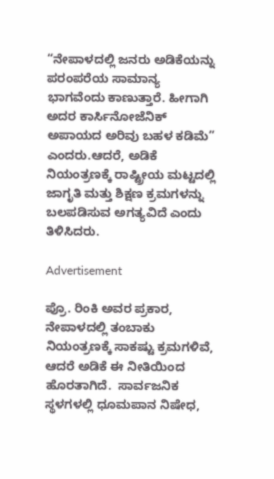“ನೇಪಾಳದಲ್ಲಿ ಜನರು ಅಡಿಕೆಯನ್ನು ಪರಂಪರೆಯ ಸಾಮಾನ್ಯ ಭಾಗವೆಂದು ಕಾಣುತ್ತಾರೆ. ಹೀಗಾಗಿ ಅದರ ಕಾರ್ಸಿನೋಜೆನಿಕ್ ಅಪಾಯದ ಅರಿವು ಬಹಳ ಕಡಿಮೆ” ಎಂದರು.ಆದರೆ, ಅಡಿಕೆ ನಿಯಂತ್ರಣಕ್ಕೆ ರಾಷ್ಟ್ರೀಯ ಮಟ್ಟದಲ್ಲಿ ಜಾಗೃತಿ ಮತ್ತು ಶಿಕ್ಷಣ ಕ್ರಮಗಳನ್ನು ಬಲಪಡಿಸುವ ಅಗತ್ಯವಿದೆ ಎಂದು ತಿಳಿಸಿದರು.

Advertisement

ಪ್ರೊ. ರಿಂಕಿ ಅವರ ಪ್ರಕಾರ, ನೇಪಾಳದಲ್ಲಿ ತಂಬಾಕು ನಿಯಂತ್ರಣಕ್ಕೆ ಸಾಕಷ್ಟು ಕ್ರಮಗಳಿವೆ, ಆದರೆ ಅಡಿಕೆ ಈ ನೀತಿಯಿಂದ ಹೊರತಾಗಿದೆ.  ಸಾರ್ವಜನಿಕ ಸ್ಥಳಗಳಲ್ಲಿ ಧೂಮಪಾನ ನಿಷೇಧ,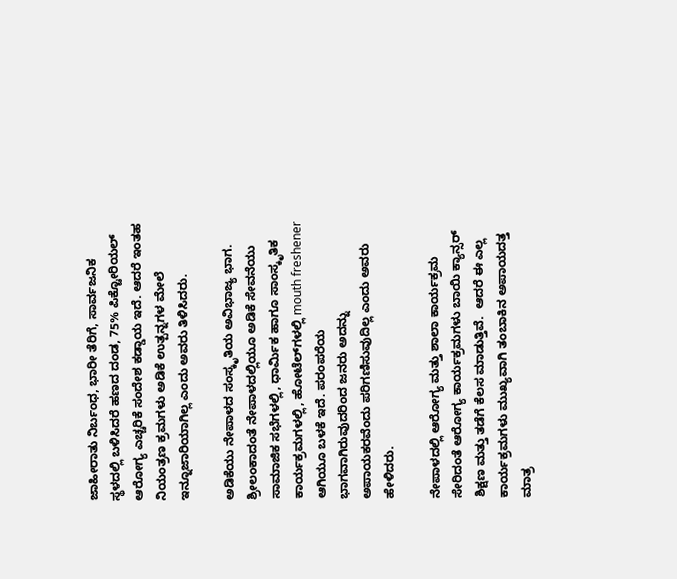ಜಾಹೀರಾತು ನಿರ್ಬಂಧ, ಭಾರೀ ತೆರಿಗೆ, ಸಾರ್ವಜನಿಕ ಸ್ಥಳದಲ್ಲಿ ಬಳಿಸಿದರೆ ಹಣದ ದಂಡ, 75% ಪಿಕ್ಟೋರಿಯಲ್ ಆರೋಗ್ಯ ಎಚ್ಚರಿಕೆ ಸಂದೇಶ ಕಡ್ಡಾಯ ಇದೆ. ಆದರೆ ಇಂತಹ ನಿಯಂತ್ರಣ ಕ್ರಮಗಳು ಅಡಿಕೆ ಉತ್ಪನ್ನಗಳ ಮೇಲೆ ಇನ್ನೂಜಾರಿಯಾಗಿಲ್ಲ ಎಂದು ಅವರು ತಿಳಿಸಿದರು.

ಅಡಿಕೆಯು ನೇಪಾಳದ ಸಂಸ್ಕೃತಿಯ ಅವಿಭಾಜ್ಯ ಭಾಗ. ಶ್ರೀಲಂಕಾದಂತೆ ನೇಪಾಳದಲ್ಲಿಯೂ ಅಡಿಕೆ ಸೇವನೆಯು ಸಾಮಾಜಿಕ ಸಭೆಗಳಲ್ಲಿ, ಧಾರ್ಮಿಕ ಹಾಗೂ ಸಾಂಸ್ಕೃತಿಕ ಕಾರ್ಯಕ್ರಮಗಳಲ್ಲಿ, ಹೋಟೆಲ್‌ಗಳಲ್ಲಿ mouth freshener ಆಗಿಯೂ ಬಳಕೆ ಇದೆ. ಪರಂಪರೆಯ ಭಾಗವಾಗಿರುವುದರಿಂದ ಜನರು ಅದನ್ನು ಅಪಾಯಕರವೆಂದು ಪರಿಗಣಿಸುವುದಿಲ್ಲ ಎಂದು ಅವರು ಹೇಳಿದರು.

ನೇಪಾಳದಲ್ಲಿ ಆರೋಗ್ಯ ಮತ್ತು ಶಾಲಾ ಕಾರ್ಯಕ್ರಮ ಸೇರಿದಂತೆ ಆರೋಗ್ಯ ಕಾರ್ಯಕ್ರಮಗಳು ಬಾಯಿ ಕ್ಯಾನ್ಸರ್ ಶಿಕ್ಷಣ ಮತ್ತು ತಡೆಗೆ ಕೆಲಸ ಮಾಡುತ್ತಿವೆ.  ಆದರೆ ಈ ಎಲ್ಲ ಕಾರ್ಯಕ್ರಮಗಳು ಮುಖ್ಯವಾಗಿ ತಂಬಾಕಿನ ಅಪಾಯದತ್ತ ಮಾತ್ರ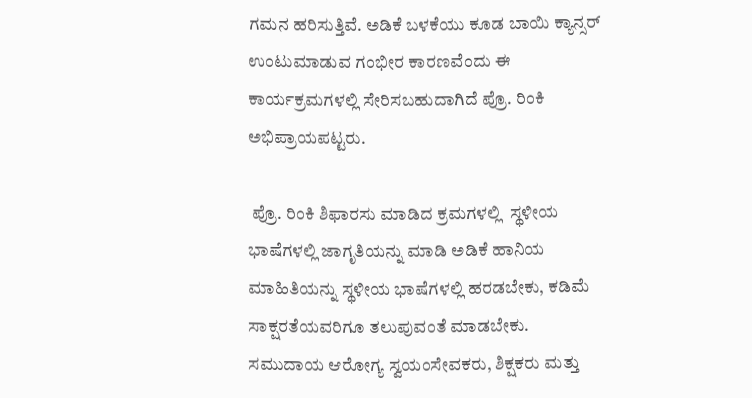ಗಮನ ಹರಿಸುತ್ತಿವೆ. ಅಡಿಕೆ ಬಳಕೆಯು ಕೂಡ ಬಾಯಿ ಕ್ಯಾನ್ಸರ್ ಉಂಟುಮಾಡುವ ಗಂಭೀರ ಕಾರಣವೆಂದು ಈ ಕಾರ್ಯಕ್ರಮಗಳಲ್ಲಿ ಸೇರಿಸಬಹುದಾಗಿದೆ ಪ್ರೊ. ರಿಂಕಿ ಅಭಿಪ್ರಾಯಪಟ್ಟರು.

 ಪ್ರೊ. ರಿಂಕಿ ಶಿಫಾರಸು ಮಾಡಿದ ಕ್ರಮಗಳಲ್ಲಿ  ಸ್ಥಳೀಯ ಭಾಷೆಗಳಲ್ಲಿ ಜಾಗೃತಿಯನ್ನು ಮಾಡಿ ಅಡಿಕೆ ಹಾನಿಯ ಮಾಹಿತಿಯನ್ನು ಸ್ಥಳೀಯ ಭಾಷೆಗಳಲ್ಲಿ ಹರಡಬೇಕು, ಕಡಿಮೆ ಸಾಕ್ಷರತೆಯವರಿಗೂ ತಲುಪುವಂತೆ ಮಾಡಬೇಕು.  ಸಮುದಾಯ ಆರೋಗ್ಯ ಸ್ವಯಂಸೇವಕರು, ಶಿಕ್ಷಕರು ಮತ್ತು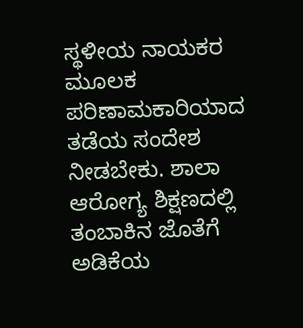ಸ್ಥಳೀಯ ನಾಯಕರ ಮೂಲಕ ಪರಿಣಾಮಕಾರಿಯಾದ ತಡೆಯ ಸಂದೇಶ ನೀಡಬೇಕು. ಶಾಲಾ ಆರೋಗ್ಯ ಶಿಕ್ಷಣದಲ್ಲಿ ತಂಬಾಕಿನ ಜೊತೆಗೆ ಅಡಿಕೆಯ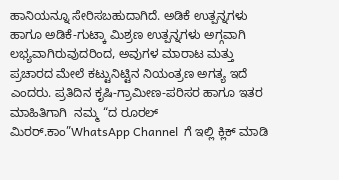ಹಾನಿಯನ್ನೂ ಸೇರಿಸಬಹುದಾಗಿದೆ. ಅಡಿಕೆ ಉತ್ಪನ್ನಗಳು ಹಾಗೂ ಅಡಿಕೆ-ಗುಟ್ಕಾ ಮಿಶ್ರಣ ಉತ್ಪನ್ನಗಳು ಅಗ್ಗವಾಗಿ ಲಭ್ಯವಾಗಿರುವುದರಿಂದ, ಅವುಗಳ ಮಾರಾಟ ಮತ್ತು ಪ್ರಚಾರದ ಮೇಲೆ ಕಟ್ಟುನಿಟ್ಟಿನ ನಿಯಂತ್ರಣ ಅಗತ್ಯ ಇದೆ ಎಂದರು. ಪ್ರತಿದಿನ ಕೃಷಿ-ಗ್ರಾಮೀಣ-ಪರಿಸರ ಹಾಗೂ ಇತರ ಮಾಹಿತಿಗಾಗಿ  ನಮ್ಮ “ದ ರೂರಲ್‌ ಮಿರರ್.ಕಾಂ”WhatsApp Channel  ಗೆ ಇಲ್ಲಿ ಕ್ಲಿಕ್‌ ಮಾಡಿ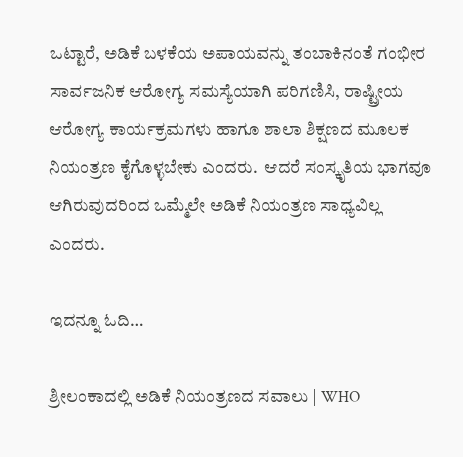ಒಟ್ಟಾರೆ, ಅಡಿಕೆ ಬಳಕೆಯ ಅಪಾಯವನ್ನು ತಂಬಾಕಿನಂತೆ ಗಂಭೀರ ಸಾರ್ವಜನಿಕ ಆರೋಗ್ಯ ಸಮಸ್ಯೆಯಾಗಿ ಪರಿಗಣಿಸಿ, ರಾಷ್ಟ್ರೀಯ ಆರೋಗ್ಯ ಕಾರ್ಯಕ್ರಮಗಳು ಹಾಗೂ ಶಾಲಾ ಶಿಕ್ಷಣದ ಮೂಲಕ ನಿಯಂತ್ರಣ ಕೈಗೊಳ್ಳಬೇಕು ಎಂದರು.  ಆದರೆ ಸಂಸ್ಕೃತಿಯ ಭಾಗವೂ ಆಗಿರುವುದರಿಂದ ಒಮ್ಮೆಲೇ ಅಡಿಕೆ ನಿಯಂತ್ರಣ ಸಾಧ್ಯವಿಲ್ಲ ಎಂದರು.

ಇದನ್ನೂ ಓದಿ…

ಶ್ರೀಲಂಕಾದಲ್ಲಿ ಅಡಿಕೆ ನಿಯಂತ್ರಣದ ಸವಾಲು | WHO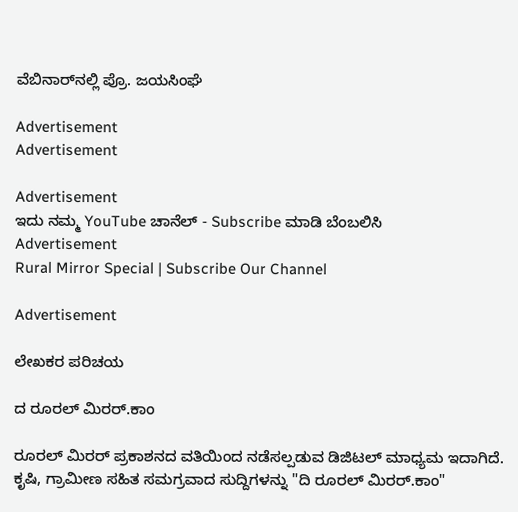ವೆಬಿನಾರ್‌ನಲ್ಲಿ ಪ್ರೊ. ಜಯಸಿಂಘೆ

Advertisement
Advertisement

Advertisement
ಇದು ನಮ್ಮ YouTube ಚಾನೆಲ್ - Subscribe ಮಾಡಿ ಬೆಂಬಲಿಸಿ
Advertisement
Rural Mirror Special | Subscribe Our Channel

Advertisement

ಲೇಖಕರ ಪರಿಚಯ

ದ ರೂರಲ್ ಮಿರರ್.ಕಾಂ

ರೂರಲ್‌ ಮಿರರ್‌ ಪ್ರಕಾಶನದ ವತಿಯಿಂದ ನಡೆಸಲ್ಪಡುವ ಡಿಜಿಟಲ್‌ ಮಾಧ್ಯಮ ಇದಾಗಿದೆ.  ಕೃಷಿ, ಗ್ರಾಮೀಣ ಸಹಿತ ಸಮಗ್ರವಾದ ಸುದ್ದಿಗಳನ್ನು "ದಿ ರೂರಲ್‌ ಮಿರರ್‌.ಕಾಂ"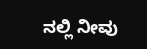ನಲ್ಲಿ ನೀವು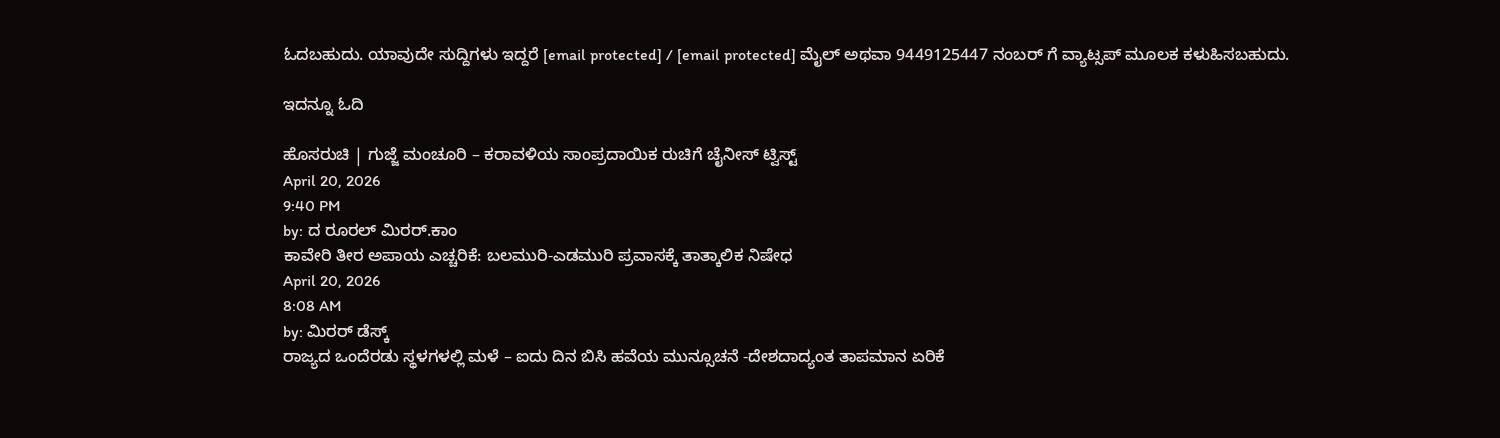ಓದಬಹುದು. ಯಾವುದೇ ಸುದ್ದಿಗಳು ಇದ್ದರೆ [email protected] / [email protected] ಮೈಲ್ ಅಥವಾ 9449125447 ನಂಬರ್ ಗೆ ವ್ಯಾಟ್ಸಪ್ ಮೂಲಕ ಕಳುಹಿಸಬಹುದು.

ಇದನ್ನೂ ಓದಿ

ಹೊಸರುಚಿ | ಗುಜ್ಜೆ ಮಂಚೂರಿ – ಕರಾವಳಿಯ ಸಾಂಪ್ರದಾಯಿಕ ರುಚಿಗೆ ಚೈನೀಸ್ ಟ್ವಿಸ್ಟ್
April 20, 2026
9:40 PM
by: ದ ರೂರಲ್ ಮಿರರ್.ಕಾಂ
ಕಾವೇರಿ ತೀರ ಅಪಾಯ ಎಚ್ಚರಿಕೆ: ಬಲಮುರಿ-ಎಡಮುರಿ ಪ್ರವಾಸಕ್ಕೆ ತಾತ್ಕಾಲಿಕ ನಿಷೇಧ
April 20, 2026
8:08 AM
by: ಮಿರರ್‌ ಡೆಸ್ಕ್
ರಾಜ್ಯದ ಒಂದೆರಡು ಸ್ಥಳಗಳಲ್ಲಿ ಮಳೆ – ಐದು ದಿನ ಬಿಸಿ ಹವೆಯ ಮುನ್ಸೂಚನೆ -ದೇಶದಾದ್ಯಂತ ತಾಪಮಾನ ಏರಿಕೆ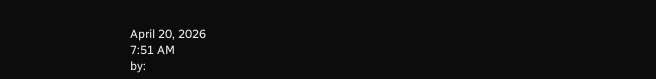April 20, 2026
7:51 AM
by: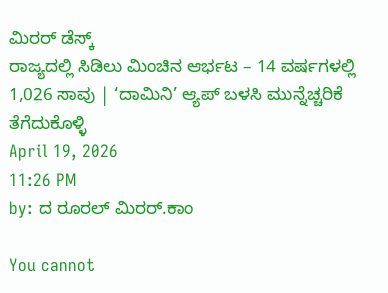ಮಿರರ್‌ ಡೆಸ್ಕ್
ರಾಜ್ಯದಲ್ಲಿ ಸಿಡಿಲು ಮಿಂಚಿನ ಆರ್ಭಟ – 14 ವರ್ಷಗಳಲ್ಲಿ 1,026 ಸಾವು | ‘ದಾಮಿನಿ’ ಆ್ಯಪ್ ಬಳಸಿ ಮುನ್ನೆಚ್ಚರಿಕೆ ತೆಗೆದುಕೊಳ್ಳಿ
April 19, 2026
11:26 PM
by: ದ ರೂರಲ್ ಮಿರರ್.ಕಾಂ

You cannot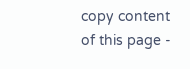copy content of this page -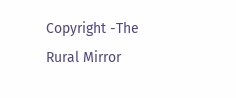Copyright -The Rural Mirror